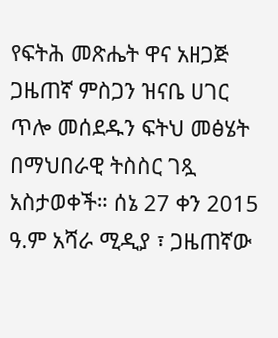የፍትሕ መጽሔት ዋና አዘጋጅ ጋዜጠኛ ምስጋን ዝናቤ ሀገር ጥሎ መሰደዱን ፍትህ መፅሄት በማህበራዊ ትስስር ገጿ አስታወቀች። ሰኔ 27 ቀን 2015 ዓ.ም አሻራ ሚዲያ ፣ ጋዜጠኛው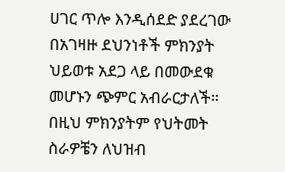ሀገር ጥሎ እንዲሰደድ ያደረገው በአገዛዙ ደህንነቶች ምክንያት ህይወቱ አደጋ ላይ በመውደቁ መሆኑን ጭምር አብራርታለች። በዚህ ምክንያትም የህትመት ስራዎቼን ለህዝብ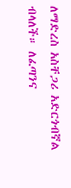ለማድረስ አስቸጋሪ አድርጎብኛል ብላለች። ለፈጣንና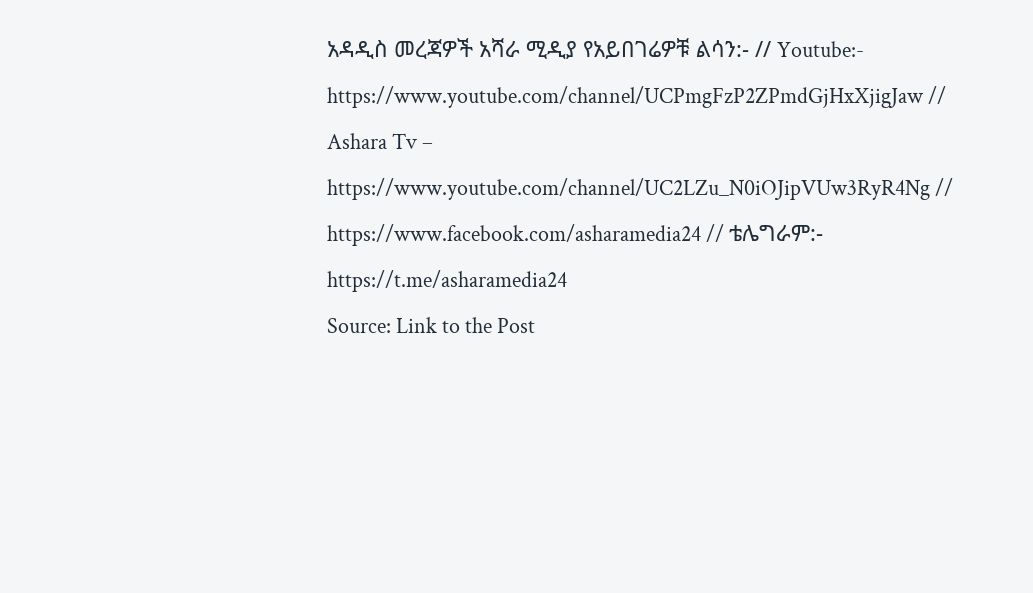አዳዲስ መረጃዎች አሻራ ሚዲያ የአይበገሬዎቹ ልሳን:- // Youtube:- https://www.youtube.com/channel/UCPmgFzP2ZPmdGjHxXjigJaw // Ashara Tv – https://www.youtube.com/channel/UC2LZu_N0iOJipVUw3RyR4Ng // https://www.facebook.com/asharamedia24 // ቴሌግራም:- https://t.me/asharamedia24
Source: Link to the Post